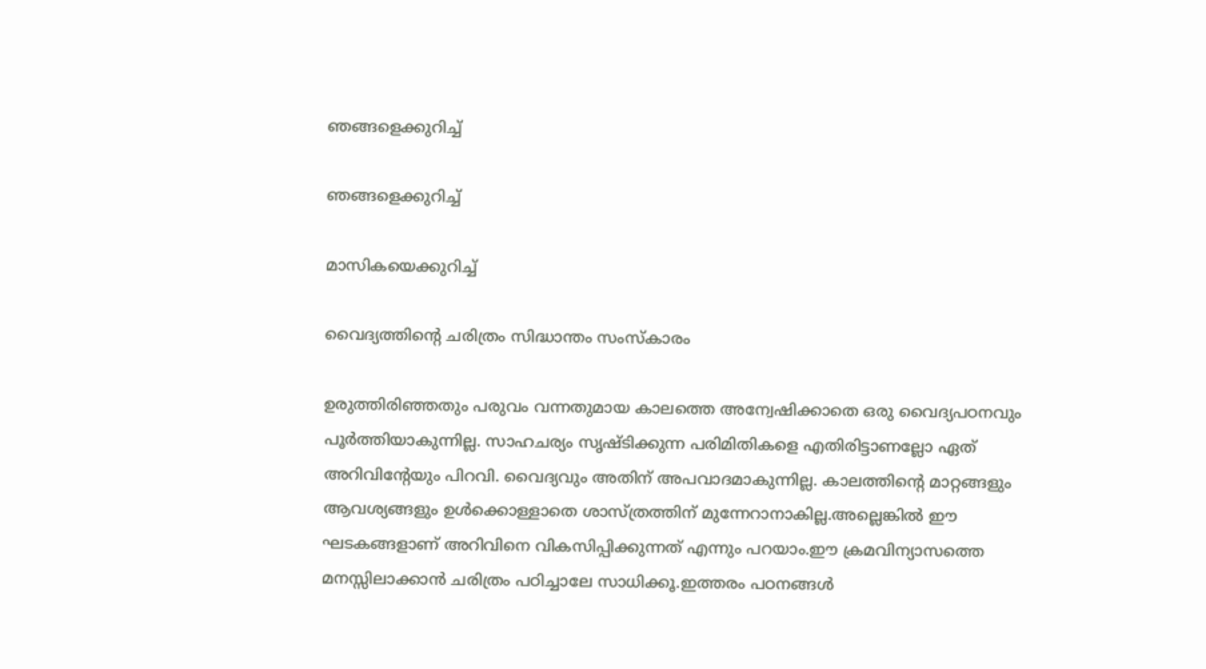ഞങ്ങളെക്കുറിച്ച്

ഞങ്ങളെക്കുറിച്ച്

മാസികയെക്കുറിച്ച്‌

വൈദ്യത്തിൻ്റെ ചരിത്രം സിദ്ധാന്തം സംസ്കാരം

ഉരുത്തിരിഞ്ഞതും പരുവം വന്നതുമായ കാലത്തെ അന്വേഷിക്കാതെ ഒരു വൈദ്യപഠനവും പൂർത്തിയാകുന്നില്ല. സാഹചര്യം സൃഷ്ടിക്കുന്ന പരിമിതികളെ എതിരിട്ടാണല്ലോ ഏത് അറിവിൻ്റേയും പിറവി. വൈദ്യവും അതിന് അപവാദമാകുന്നില്ല. കാലത്തിൻ്റെ മാറ്റങ്ങളും ആവശ്യങ്ങളും ഉൾക്കൊള്ളാതെ ശാസ്ത്രത്തിന് മുന്നേറാനാകില്ല.അല്ലെങ്കിൽ ഈ ഘടകങ്ങളാണ് അറിവിനെ വികസിപ്പിക്കുന്നത് എന്നും പറയാം.ഈ ക്രമവിന്യാസത്തെ മനസ്സിലാക്കാൻ ചരിത്രം പഠിച്ചാലേ സാധിക്കൂ.ഇത്തരം പഠനങ്ങൾ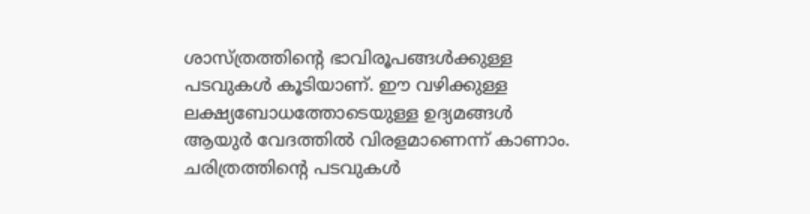ശാസ്ത്രത്തിൻ്റെ ഭാവിരൂപങ്ങൾക്കുള്ള പടവുകൾ കൂടിയാണ്. ഈ വഴിക്കുള്ള ലക്ഷ്യബോധത്തോടെയുള്ള ഉദ്യമങ്ങൾ ആയുർ വേദത്തിൽ വിരളമാണെന്ന് കാണാം.
ചരിത്രത്തിൻ്റെ പടവുകൾ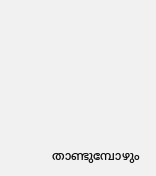താണ്ടുമ്പോഴും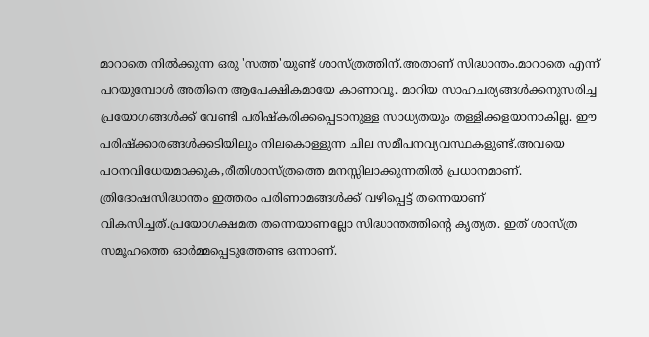മാറാതെ നിൽക്കുന്ന ഒരു 'സത്ത'യുണ്ട് ശാസ്ത്രത്തിന്.അതാണ് സിദ്ധാന്തം.മാറാതെ എന്ന് പറയുമ്പോൾ അതിനെ ആപേക്ഷികമായേ കാണാവൂ. മാറിയ സാഹചര്യങ്ങൾക്കനുസരിച്ച പ്രയോഗങ്ങൾക്ക് വേണ്ടി പരിഷ്കരിക്കപ്പെടാനുള്ള സാധ്യതയും തള്ളിക്കളയാനാകില്ല. ഈ പരിഷ്ക്കാരങ്ങൾക്കടിയിലും നിലകൊള്ളുന്ന ചില സമീപനവ്യവസ്ഥകളുണ്ട്.അവയെ പഠനവിധേയമാക്കുക,രീതിശാസ്ത്രത്തെ മനസ്സിലാക്കുന്നതിൽ പ്രധാനമാണ്. ത്രിദോഷസിദ്ധാന്തം ഇത്തരം പരിണാമങ്ങൾക്ക് വഴിപ്പെട്ട് തന്നെയാണ് വികസിച്ചത്.പ്രയോഗക്ഷമത തന്നെയാണല്ലോ സിദ്ധാന്തത്തിൻ്റെ കൃത്യത. ഇത് ശാസ്ത്ര സമൂഹത്തെ ഓർമ്മപ്പെടുത്തേണ്ട ഒന്നാണ്.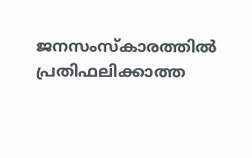ജനസംസ്കാരത്തിൽ പ്രതിഫലിക്കാത്ത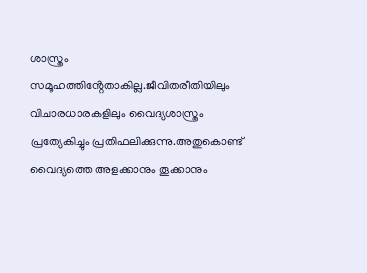ശാസ്ത്രം സമൂഹത്തിൻ്റേതാകില്ല.ജീവിതരീതിയിലും  വിചാരധാരകളിലും വൈദ്യശാസ്ത്രം പ്രത്യേകിച്ചും പ്രതിഫലിക്കുന്നു.അതുകൊണ്ട് വൈദ്യത്തെ അളക്കാനും തൂക്കാനും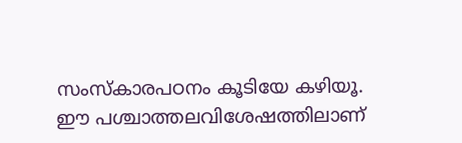സംസ്കാരപഠനം കൂടിയേ കഴിയൂ.
ഈ പശ്ചാത്തലവിശേഷത്തിലാണ്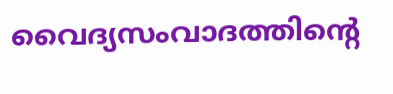വൈദ്യസംവാദത്തിൻ്റെ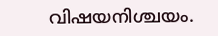വിഷയനിശ്ചയം.